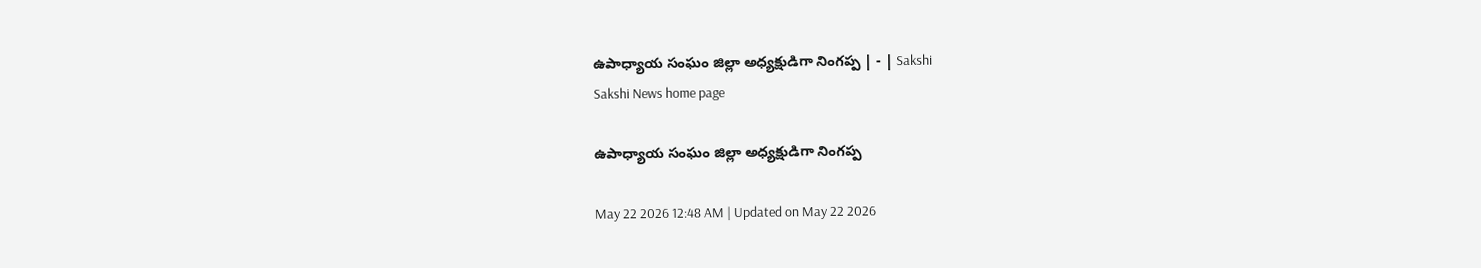ఉపాధ్యాయ సంఘం జిల్లా అధ్యక్షుడిగా నింగప్ప | - | Sakshi
Sakshi News home page

ఉపాధ్యాయ సంఘం జిల్లా అధ్యక్షుడిగా నింగప్ప

May 22 2026 12:48 AM | Updated on May 22 2026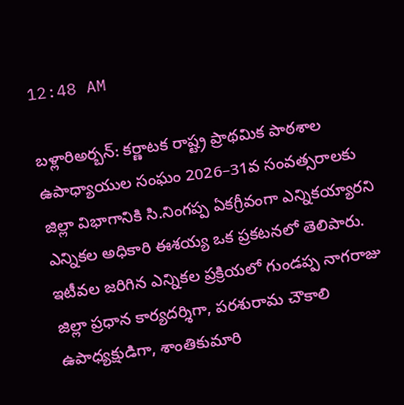12:48 AM

బళ్లారిఅర్బన్‌: కర్ణాటక రాష్ట్ర ప్రాథమిక పాఠశాల ఉపాధ్యాయుల సంఘం 2026–31వ సంవత్సరాలకు జిల్లా విభాగానికి సి.నింగప్ప ఏకగ్రీవంగా ఎన్నికయ్యారని ఎన్నికల అధికారి ఈశయ్య ఒక ప్రకటనలో తెలిపారు. ఇటీవల జరిగిన ఎన్నికల ప్రక్రియలో గుండప్ప నాగరాజు జిల్లా ప్రధాన కార్యదర్శిగా, పరశురామ చౌకాలి ఉపాధ్యక్షుడిగా, శాంతికుమారి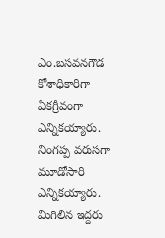ఎం.బసవనగౌడ కోశాధికారిగా ఏకగ్రీవంగా ఎన్నికయ్యారు. నింగప్ప వరుసగా మూడోసారి ఎన్నికయ్యారు. మిగిలిన ఇద్దరు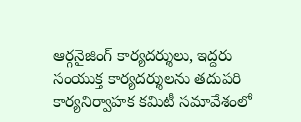ఆర్గనైజింగ్‌ కార్యదర్శులు, ఇద్దరు సంయుక్త కార్యదర్శులను తదుపరి కార్యనిర్వాహక కమిటీ సమావేశంలో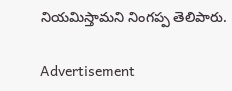నియమిస్తామని నింగప్ప తెలిపారు.

Advertisement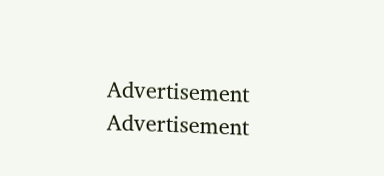Advertisement
Advertisement